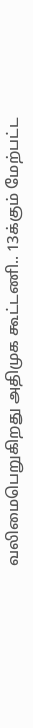வலிமைபெறுகிறது அதிமுக கூட்டணி.. 13க்கும் மேற்பட்ட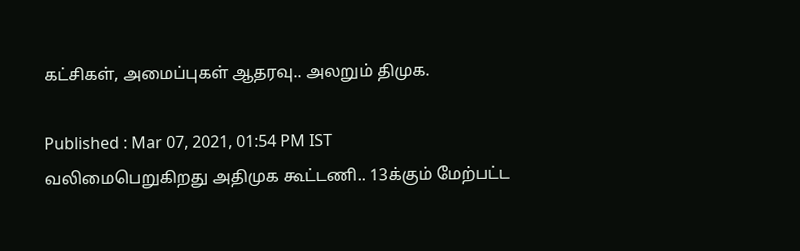கட்சிகள், அமைப்புகள் ஆதரவு.. அலறும் திமுக.

Published : Mar 07, 2021, 01:54 PM IST
வலிமைபெறுகிறது அதிமுக கூட்டணி.. 13க்கும் மேற்பட்ட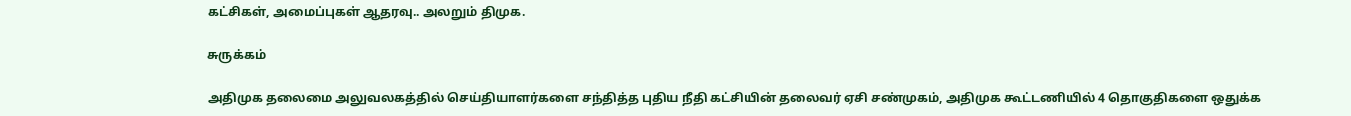கட்சிகள், அமைப்புகள் ஆதரவு.. அலறும் திமுக.

சுருக்கம்

அதிமுக தலைமை அலுவலகத்தில் செய்தியாளர்களை சந்தித்த புதிய நீதி கட்சியின் தலைவர் ஏசி சண்முகம், அதிமுக கூட்டணியில் 4 தொகுதிகளை ஒதுக்க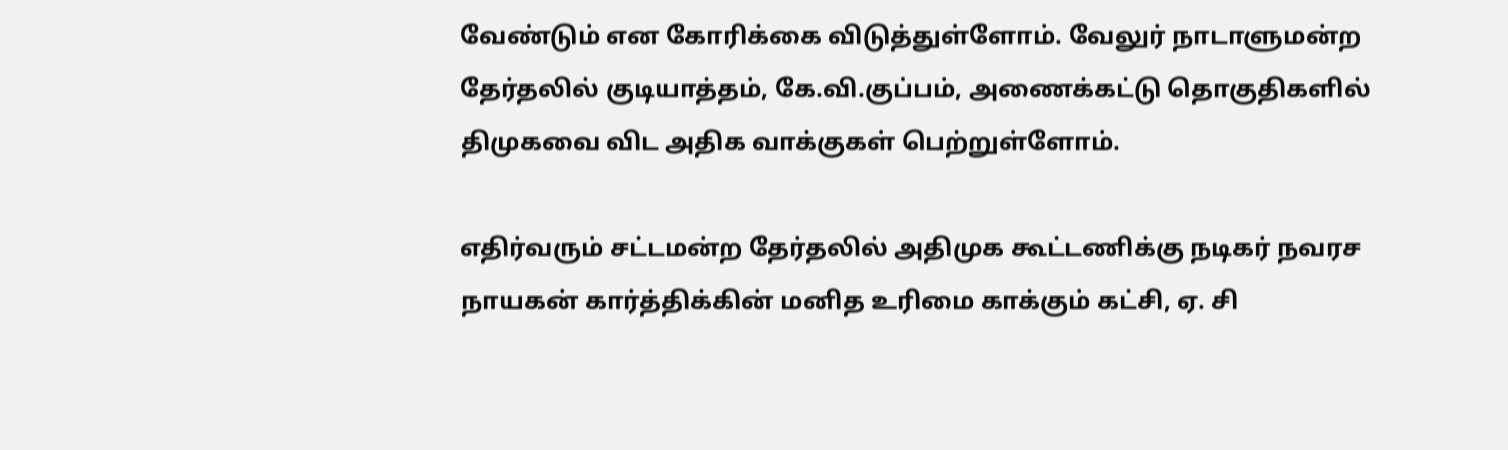வேண்டும் என கோரிக்கை விடுத்துள்ளோம். வேலுர் நாடாளுமன்ற தேர்தலில் குடியாத்தம், கே.வி.குப்பம், அணைக்கட்டு தொகுதிகளில் திமுகவை விட அதிக வாக்குகள் பெற்றுள்ளோம்.

எதிர்வரும் சட்டமன்ற தேர்தலில் அதிமுக கூட்டணிக்கு நடிகர் நவரச நாயகன் கார்த்திக்கின் மனித உரிமை காக்கும் கட்சி, ஏ. சி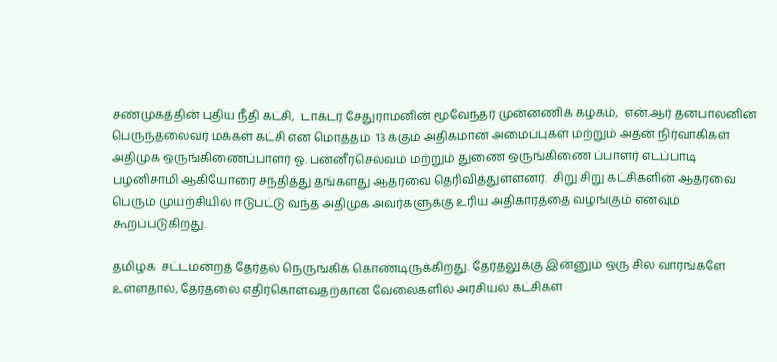சண்முகத்தின் புதிய நீதி கட்சி,  டாக்டர் சேதுராமனின் மூவேந்தர் முன்னணிக் கழகம்,  என்.ஆர் தனபாலனின் பெருந்தலைவர் மக்கள் கட்சி என மொத்தம்  13 க்கும் அதிகமான அமைப்புகள் மற்றும் அதன் நிர்வாகிகள் அதிமுக ஒருங்கிணைப்பாளர் ஓ. பன்னீர்செல்வம் மற்றும் துணை ஒருங்கிணை ப்பாளர் எடப்பாடி பழனிசாமி ஆகியோரை சந்தித்து தங்களது ஆதரவை தெரிவித்துள்ளனர்.  சிறு சிறு கட்சிகளின் ஆதரவை பெரும் முயற்சியில் ஈடுபட்டு வந்த அதிமுக அவர்களுக்கு உரிய அதிகாரத்தை வழங்கும் எனவும் கூறப்படுகிறது.

தமிழக  சட்டமன்றத் தேர்தல் நெருங்கிக் கொண்டிருக்கிறது. தேர்தலுக்கு இன்னும் ஒரு சில வாரங்களே உள்ளதால், தேர்தலை எதிர்கொள்வதற்கான வேலைகளில் அரசியல் கட்சிகள்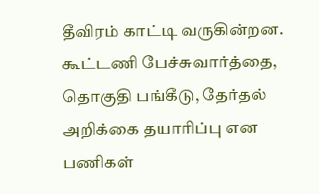தீவிரம் காட்டி வருகின்றன.  கூட்டணி பேச்சுவார்த்தை, தொகுதி பங்கீடு, தேர்தல் அறிக்கை தயாரிப்பு என பணிகள்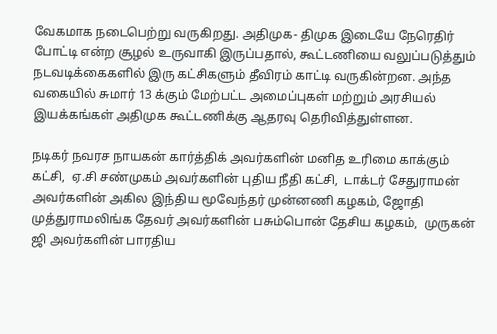வேகமாக நடைபெற்று வருகிறது. அதிமுக- திமுக இடையே நேரெதிர் போட்டி என்ற சூழல் உருவாகி இருப்பதால், கூட்டணியை வலுப்படுத்தும் நடவடிக்கைகளில் இரு கட்சிகளும் தீவிரம் காட்டி வருகின்றன. அந்த வகையில் சுமார் 13 க்கும் மேற்பட்ட அமைப்புகள் மற்றும் அரசியல் இயக்கங்கள் அதிமுக கூட்டணிக்கு ஆதரவு தெரிவித்துள்ளன.

நடிகர் நவரச நாயகன் கார்த்திக் அவர்களின் மனித உரிமை காக்கும் கட்சி,  ஏ.சி சண்முகம் அவர்களின் புதிய நீதி கட்சி,  டாக்டர் சேதுராமன் அவர்களின் அகில இந்திய மூவேந்தர் முன்னணி கழகம், ஜோதி முத்துராமலிங்க தேவர் அவர்களின் பசும்பொன் தேசிய கழகம்,  முருகன் ஜி அவர்களின் பாரதிய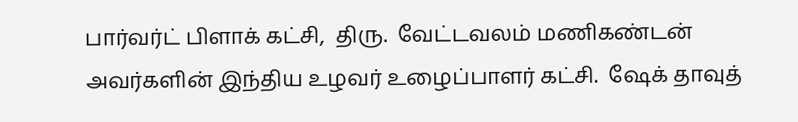பார்வர்ட் பிளாக் கட்சி,  திரு.  வேட்டவலம் மணிகண்டன் அவர்களின் இந்திய உழவர் உழைப்பாளர் கட்சி.  ஷேக் தாவுத்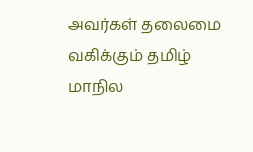அவர்கள் தலைமை வகிக்கும் தமிழ் மாநில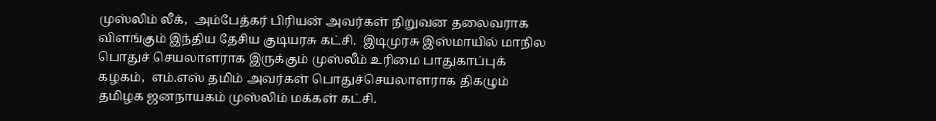முஸ்லிம் லீக்,  அம்பேத்கர் பிரியன் அவர்கள் நிறுவன தலைவராக விளங்கும் இந்திய தேசிய குடியரசு கட்சி.  இடிமுரசு இஸ்மாயில் மாநில பொதுச் செயலாளராக இருக்கும் முஸ்லீம் உரிமை பாதுகாப்புக் கழகம்,  எம்.எஸ் தமிம் அவர்கள் பொதுச்செயலாளராக திகழும் தமிழக ஜனநாயகம் முஸ்லிம் மக்கள் கட்சி.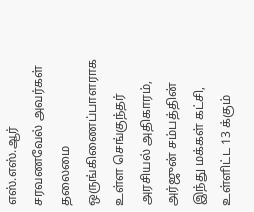எஸ்.எஸ்.ஆர் சரவணவேல் அவர்கள் தலைமை ஒருங்கிணைப்பாளராக உள்ள செங்குந்தர் அரசியல் அதிகாரம், அர்ஜுன் சம்பத்தின் இந்து மக்கள் கட்சி, உள்ளிட்ட 13 க்கும்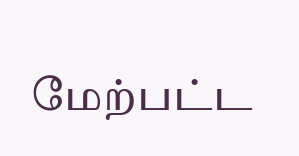மேற்பட்ட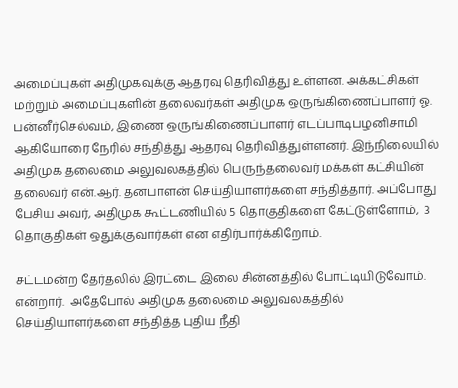அமைப்புகள் அதிமுகவுக்கு ஆதரவு தெரிவித்து உள்ளன. அக்கட்சிகள் மற்றும் அமைப்புகளின் தலைவர்கள் அதிமுக ஒருங்கிணைப்பாளர் ஓ. பன்னீர்செல்வம், இணை ஒருங்கிணைப்பாளர் எடப்பாடிபழனிசாமி ஆகியோரை நேரில் சந்தித்து ஆதரவு தெரிவித்துள்ளனர். இந்நிலையில் அதிமுக தலைமை அலுவலகத்தில் பெருந்தலைவர் மக்கள் கட்சியின் தலைவர் என்.ஆர். தனபாளன் செய்தியாளர்களை சந்தித்தார். அப்போது பேசிய அவர், அதிமுக கூட்டணியில் 5 தொகுதிகளை கேட்டுள்ளோம்,  3 தொகுதிகள் ஒதுக்குவார்கள் என எதிர்பார்க்கிறோம்.

சட்டமன்ற தேர்தலில் இரட்டை இலை சின்னத்தில் போட்டியிடுவோம். என்றார்.  அதேபோல் அதிமுக தலைமை அலுவலகத்தில் செய்தியாளர்களை சந்தித்த புதிய நீதி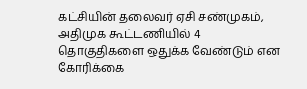கட்சியின் தலைவர் ஏசி சண்முகம், அதிமுக கூட்டணியில் 4 தொகுதிகளை ஒதுக்க வேண்டும் என கோரிக்கை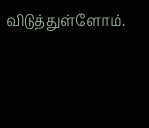விடுத்துள்ளோம்.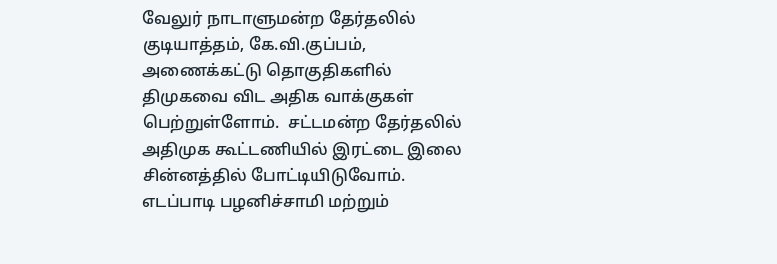வேலுர் நாடாளுமன்ற தேர்தலில் குடியாத்தம், கே.வி.குப்பம், அணைக்கட்டு தொகுதிகளில் திமுகவை விட அதிக வாக்குகள் பெற்றுள்ளோம்.  சட்டமன்ற தேர்தலில் அதிமுக கூட்டணியில் இரட்டை இலை சின்னத்தில் போட்டியிடுவோம். எடப்பாடி பழனிச்சாமி மற்றும்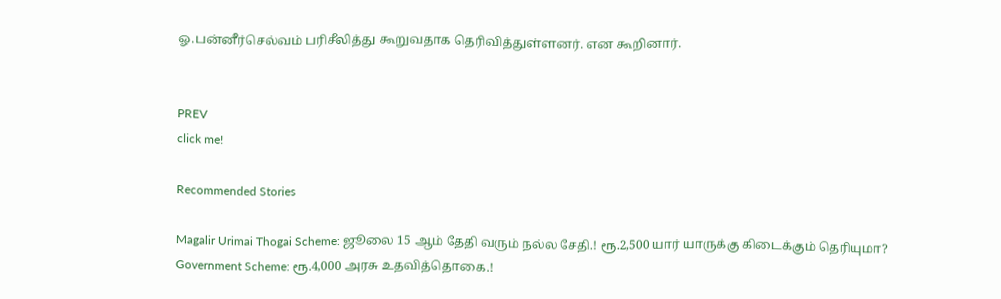ஓ.பன்னீர்செல்வம் பரிசீலித்து கூறுவதாக தெரிவித்துள்ளனர். என கூறினார்.


PREV
click me!

Recommended Stories

Magalir Urimai Thogai Scheme: ஜூலை 15 ஆம் தேதி வரும் நல்ல சேதி.! ரூ.2,500 யார் யாருக்கு கிடைக்கும் தெரியுமா?
Government Scheme: ரூ.4,000 அரசு உதவித்தொகை.!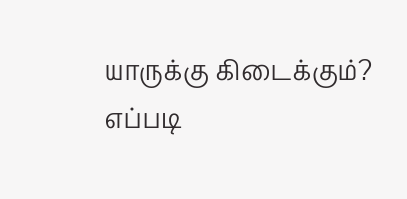யாருக்கு கிடைக்கும்? எப்படி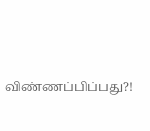விண்ணப்பிப்பது?!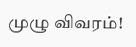முழு விவரம்!